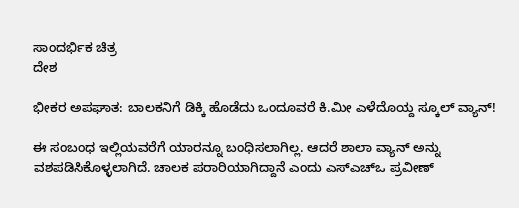ಸಾಂದರ್ಭಿಕ ಚಿತ್ರ
ದೇಶ

ಭೀಕರ ಅಪಘಾತ: ಬಾಲಕನಿಗೆ ಡಿಕ್ಕಿ ಹೊಡೆದು ಒಂದೂವರೆ ಕಿ.ಮೀ ಎಳೆದೊಯ್ದ ಸ್ಕೂಲ್ ವ್ಯಾನ್!

ಈ ಸಂಬಂಧ ಇಲ್ಲಿಯವರೆಗೆ ಯಾರನ್ನೂ ಬಂಧಿಸಲಾಗಿಲ್ಲ. ಆದರೆ ಶಾಲಾ ವ್ಯಾನ್ ಅನ್ನು ವಶಪಡಿಸಿಕೊಳ್ಳಲಾಗಿದೆ. ಚಾಲಕ ಪರಾರಿಯಾಗಿದ್ದಾನೆ ಎಂದು ಎಸ್‌ಎಚ್‌ಒ ಪ್ರವೀಣ್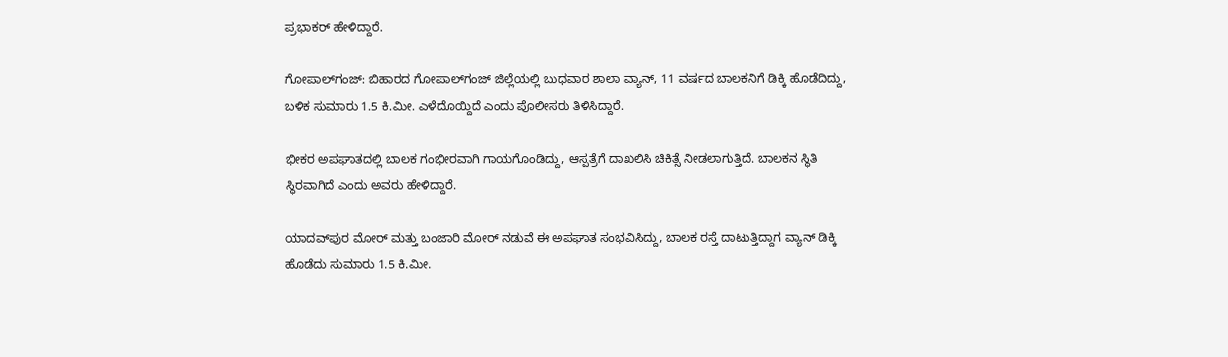ಪ್ರಭಾಕರ್ ಹೇಳಿದ್ದಾರೆ.

ಗೋಪಾಲ್‌ಗಂಜ್: ಬಿಹಾರದ ಗೋಪಾಲ್‌ಗಂಜ್ ಜಿಲ್ಲೆಯಲ್ಲಿ ಬುಧವಾರ ಶಾಲಾ ವ್ಯಾನ್, 11 ವರ್ಷದ ಬಾಲಕನಿಗೆ ಡಿಕ್ಕಿ ಹೊಡೆದಿದ್ದು, ಬಳಿಕ ಸುಮಾರು 1.5 ಕಿ.ಮೀ. ಎಳೆದೊಯ್ದಿದೆ ಎಂದು ಪೊಲೀಸರು ತಿಳಿಸಿದ್ದಾರೆ.

ಭೀಕರ ಅಪಘಾತದಲ್ಲಿ ಬಾಲಕ ಗಂಭೀರವಾಗಿ ಗಾಯಗೊಂಡಿದ್ದು, ಆಸ್ಪತ್ರೆಗೆ ದಾಖಲಿಸಿ ಚಿಕಿತ್ಸೆ ನೀಡಲಾಗುತ್ತಿದೆ. ಬಾಲಕನ ಸ್ಥಿತಿ ಸ್ಥಿರವಾಗಿದೆ ಎಂದು ಅವರು ಹೇಳಿದ್ದಾರೆ.

ಯಾದವ್‌ಪುರ ಮೋರ್ ಮತ್ತು ಬಂಜಾರಿ ಮೋರ್ ನಡುವೆ ಈ ಅಪಘಾತ ಸಂಭವಿಸಿದ್ದು, ಬಾಲಕ ರಸ್ತೆ ದಾಟುತ್ತಿದ್ದಾಗ ವ್ಯಾನ್ ಡಿಕ್ಕಿ ಹೊಡೆದು ಸುಮಾರು 1.5 ಕಿ.ಮೀ.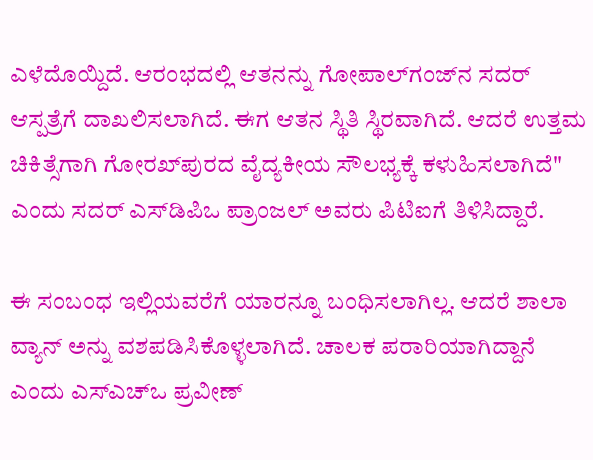ಎಳೆದೊಯ್ದಿದೆ. ಆರಂಭದಲ್ಲಿ ಆತನನ್ನು ಗೋಪಾಲ್‌ಗಂಜ್‌ನ ಸದರ್ ಆಸ್ಪತ್ರೆಗೆ ದಾಖಲಿಸಲಾಗಿದೆ. ಈಗ ಆತನ ಸ್ಥಿತಿ ಸ್ಥಿರವಾಗಿದೆ. ಆದರೆ ಉತ್ತಮ ಚಿಕಿತ್ಸೆಗಾಗಿ ಗೋರಖ್‌ಪುರದ ವೈದ್ಯಕೀಯ ಸೌಲಭ್ಯಕ್ಕೆ ಕಳುಹಿಸಲಾಗಿದೆ" ಎಂದು ಸದರ್ ಎಸ್‌ಡಿಪಿಒ ಪ್ರಾಂಜಲ್ ಅವರು ಪಿಟಿಐಗೆ ತಿಳಿಸಿದ್ದಾರೆ.

ಈ ಸಂಬಂಧ ಇಲ್ಲಿಯವರೆಗೆ ಯಾರನ್ನೂ ಬಂಧಿಸಲಾಗಿಲ್ಲ. ಆದರೆ ಶಾಲಾ ವ್ಯಾನ್ ಅನ್ನು ವಶಪಡಿಸಿಕೊಳ್ಳಲಾಗಿದೆ. ಚಾಲಕ ಪರಾರಿಯಾಗಿದ್ದಾನೆ ಎಂದು ಎಸ್‌ಎಚ್‌ಒ ಪ್ರವೀಣ್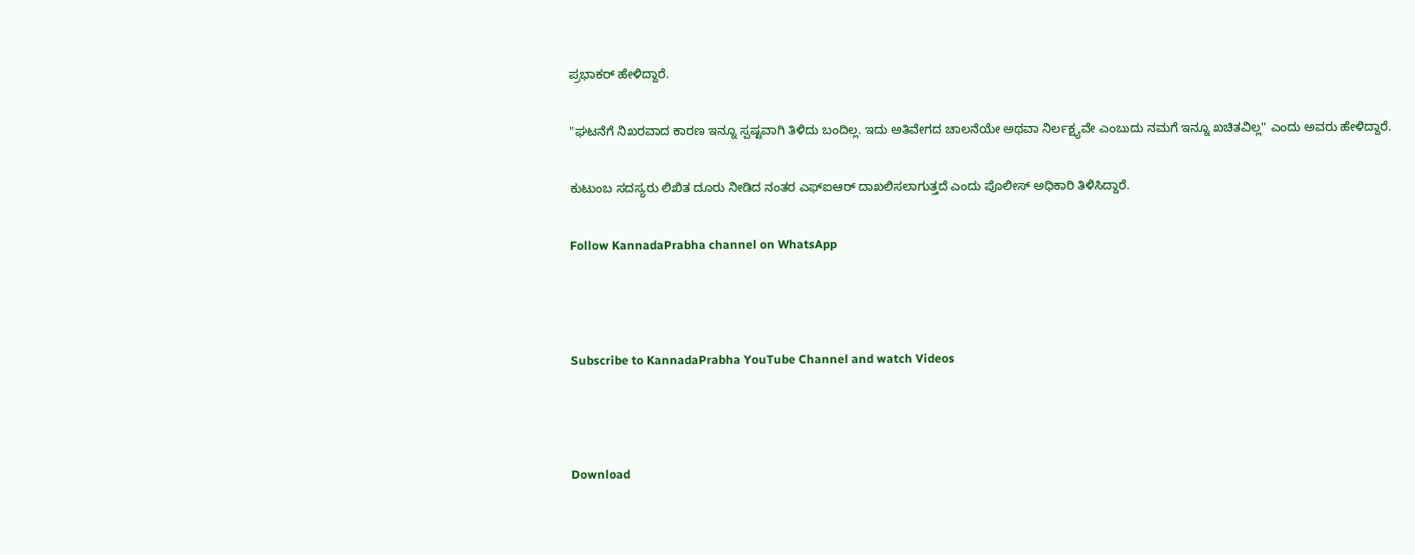ಪ್ರಭಾಕರ್ ಹೇಳಿದ್ದಾರೆ.

"ಘಟನೆಗೆ ನಿಖರವಾದ ಕಾರಣ ಇನ್ನೂ ಸ್ಪಷ್ಟವಾಗಿ ತಿಳಿದು ಬಂದಿಲ್ಲ. ಇದು ಅತಿವೇಗದ ಚಾಲನೆಯೇ ಅಥವಾ ನಿರ್ಲಕ್ಷ್ಯವೇ ಎಂಬುದು ನಮಗೆ ಇನ್ನೂ ಖಚಿತವಿಲ್ಲ" ಎಂದು ಅವರು ಹೇಳಿದ್ದಾರೆ.

ಕುಟುಂಬ ಸದಸ್ಯರು ಲಿಖಿತ ದೂರು ನೀಡಿದ ನಂತರ ಎಫ್‌ಐಆರ್ ದಾಖಲಿಸಲಾಗುತ್ತದೆ ಎಂದು ಪೊಲೀಸ್ ಅಧಿಕಾರಿ ತಿಳಿಸಿದ್ದಾರೆ.

Follow KannadaPrabha channel on WhatsApp



Subscribe to KannadaPrabha YouTube Channel and watch Videos



Download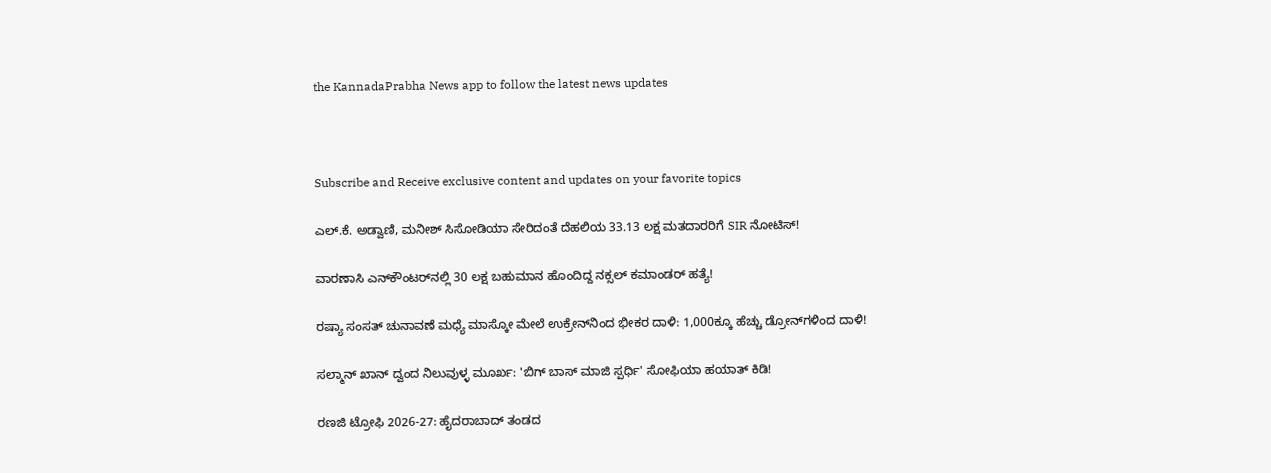the KannadaPrabha News app to follow the latest news updates



Subscribe and Receive exclusive content and updates on your favorite topics

ಎಲ್.ಕೆ. ಅಡ್ವಾಣಿ, ಮನೀಶ್ ಸಿಸೋಡಿಯಾ ಸೇರಿದಂತೆ ದೆಹಲಿಯ 33.13 ಲಕ್ಷ ಮತದಾರರಿಗೆ SIR ನೋಟಿಸ್‌!

ವಾರಣಾಸಿ ಎನ್‌ಕೌಂಟರ್‌ನಲ್ಲಿ 30 ಲಕ್ಷ ಬಹುಮಾನ ಹೊಂದಿದ್ದ ನಕ್ಸಲ್ ಕಮಾಂಡರ್ ಹತ್ಯೆ!

ರಷ್ಯಾ ಸಂಸತ್ ಚುನಾವಣೆ ಮಧ್ಯೆ ಮಾಸ್ಕೋ ಮೇಲೆ ಉಕ್ರೇನ್‌ನಿಂದ ಭೀಕರ ದಾಳಿ: 1,000ಕ್ಕೂ ಹೆಚ್ಚು ಡ್ರೋನ್‌ಗಳಿಂದ ದಾಳಿ!

ಸಲ್ಮಾನ್ ಖಾನ್ ದ್ವಂದ ನಿಲುವುಳ್ಳ ಮೂರ್ಖ: 'ಬಿಗ್ ಬಾಸ್ ಮಾಜಿ ಸ್ಪರ್ಧಿ' ಸೋಫಿಯಾ ಹಯಾತ್ ಕಿಡಿ!

ರಣಜಿ ಟ್ರೋಫಿ 2026-27: ಹೈದರಾಬಾದ್ ತಂಡದ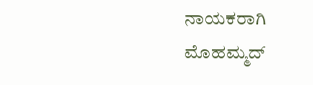ನಾಯಕರಾಗಿ ಮೊಹಮ್ಮದ್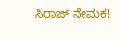ಸಿರಾಜ್ ನೇಮಕ!